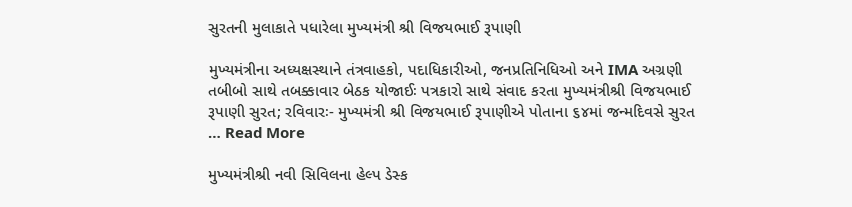સુરતની મુલાકાતે પધારેલા મુખ્યમંત્રી શ્રી વિજયભાઈ રૂપાણી

મુખ્યમંત્રીના અધ્યક્ષસ્થાને તંત્રવાહકો, પદાધિકારીઓ, જનપ્રતિનિધિઓ અને IMA અગ્રણી તબીબો સાથે તબક્કાવાર બેઠક યોજાઈઃ પત્રકારો સાથે સંવાદ કરતા મુખ્યમંત્રીશ્રી વિજયભાઈ રૂપાણી સુરત; રવિવારઃ- મુખ્યમંત્રી શ્રી વિજયભાઈ રૂપાણીએ પોતાના ૬૪માં જન્મદિવસે સુરત … Read More

મુખ્યમંત્રીશ્રી નવી સિવિલના હેલ્પ ડેસ્ક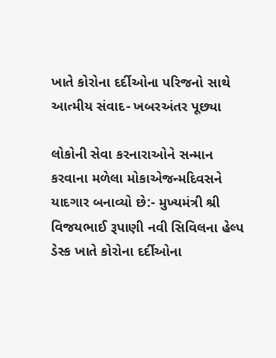ખાતે કોરોના દર્દીઓના પરિજનો સાથે આત્મીય સંવાદ- ખબરઅંતર પૂછ્યા

લોકોની સેવા કરનારાઓને સન્માન કરવાના મળેલા મોકાએજન્મદિવસને યાદગાર બનાવ્યો છે:- મુખ્યમંત્રી શ્રી વિજયભાઈ રૂપાણી નવી સિવિલના હેલ્પ ડેસ્ક ખાતે કોરોના દર્દીઓના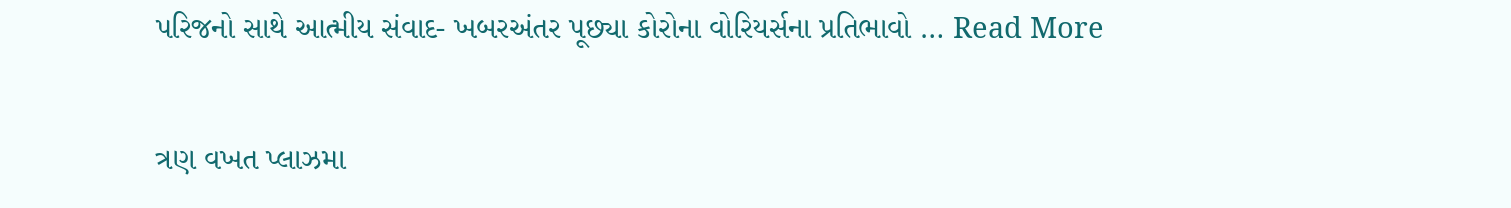પરિજનો સાથે આત્મીય સંવાદ- ખબરઅંતર પૂછ્યા કોરોના વોરિયર્સના પ્રતિભાવો … Read More

ત્રણ વખત પ્લાઝમા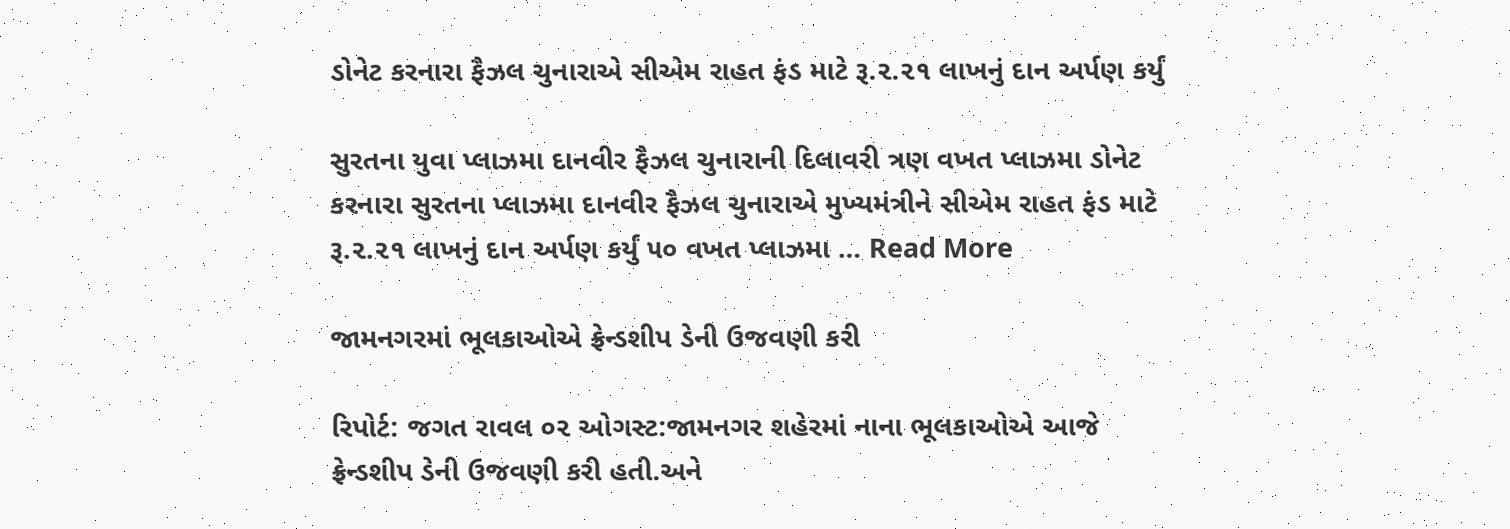ડોનેટ કરનારા ફૈઝલ ચુનારાએ સીએમ રાહત ફંડ માટે રૂ.૨.૨૧ લાખનું દાન અર્પણ કર્યું

સુરતના યુવા પ્લાઝમા દાનવીર ફૈઝલ ચુનારાની દિલાવરી ત્રણ વખત પ્લાઝમા ડોનેટ કરનારા સુરતના પ્લાઝમા દાનવીર ફૈઝલ ચુનારાએ મુખ્યમંત્રીને સીએમ રાહત ફંડ માટે રૂ.૨.૨૧ લાખનું દાન અર્પણ કર્યું ૫૦ વખત પ્લાઝમા … Read More

જામનગરમાં ભૂલકાઓએ ફ્રેન્ડશીપ ડેની ઉજવણી કરી

રિપોર્ટ: જગત રાવલ ૦૨ ઓગસ્ટ:જામનગર શહેરમાં નાના ભૂલકાઓએ આજે ફ્રેન્ડશીપ ડેની ઉજવણી કરી હતી.અને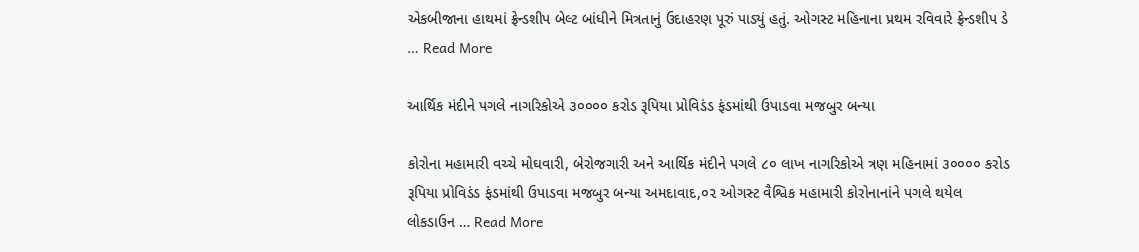એકબીજાના હાથમાં ફ્રેન્ડશીપ બેલ્ટ બાંધીને મિત્રતાનું ઉદાહરણ પૂરું પાડ્યું હતું. ઓગસ્ટ મહિનાના પ્રથમ રવિવારે ફ્રેન્ડશીપ ડે … Read More

આર્થિક મંદીને પગલે નાગરિકોએ ૩૦૦૦૦ કરોડ રૂપિયા પ્રોવિડંડ ફંડમાંથી ઉપાડવા મજબુર બન્યા

કોરોના મહામારી વચ્ચે મોઘવારી, બેરોજગારી અને આર્થિક મંદીને પગલે ૮૦ લાખ નાગરિકોએ ત્રણ મહિનામાં ૩૦૦૦૦ કરોડ રૂપિયા પ્રોવિડંડ ફંડમાંથી ઉપાડવા મજબુર બન્યા અમદાવાદ,૦૨ ઓગસ્ટ વૈશ્વિક મહામારી કોરોનાનાંને પગલે થયેલ લોકડાઉન … Read More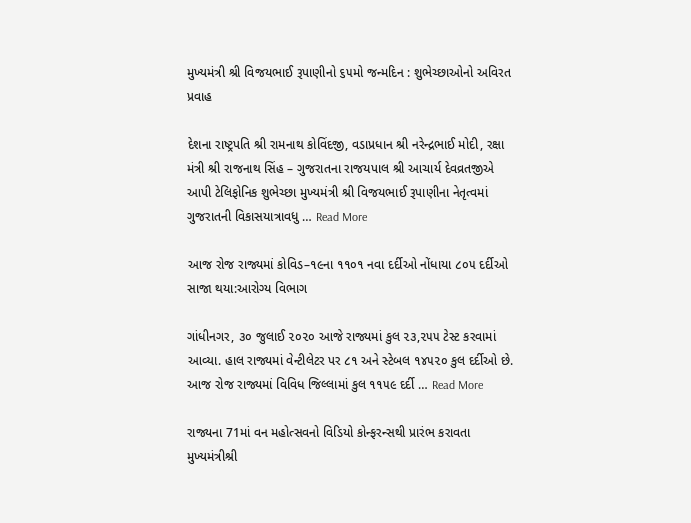મુખ્યમંત્રી શ્રી વિજયભાઈ રૂપાણીનો ૬૫મો જન્મદિન : શુભેચ્છાઓનો અવિરત પ્રવાહ

દેશના રાષ્ટ્રપતિ શ્રી રામનાથ કોવિંદજી, વડાપ્રધાન શ્રી નરેન્દ્રભાઈ મોદી, રક્ષા મંત્રી શ્રી રાજનાથ સિંહ – ગુજરાતના રાજયપાલ શ્રી આચાર્ય દેવવ્રતજીએ આપી ટેલિફોનિક શુભેચ્છા મુખ્યમંત્રી શ્રી વિજયભાઈ રૂપાણીના નેતૃત્વમાં ગુજરાતની વિકાસયાત્રાવધુ … Read More

આજ રોજ રાજ્યમાં કોવિડ–૧૯ના ૧૧૦૧ નવા દર્દીઓ નોંધાયા ૮૦૫ દર્દીઓ સાજા થયા:આરોગ્ય વિભાગ

ગાંધીનગર, ૩૦ જુલાઈ ૨૦૨૦ આજે રાજ્યમાં કુલ ૨૩,૨૫૫ ટેસ્ટ કરવામાં આવ્યા. હાલ રાજ્યમાં વેન્ટીલેટર પર ૮૧ અને સ્ટેબલ ૧૪૫૨૦ કુલ દર્દીઓ છે. આજ રોજ રાજ્યમાં વિવિધ જિલ્લામાં કુલ ૧૧૫૯ દર્દી … Read More

રાજ્યના 71માં વન મહોત્સવનો વિડિયો કોન્ફરન્સથી પ્રારંભ કરાવતા મુખ્યમંત્રીશ્રી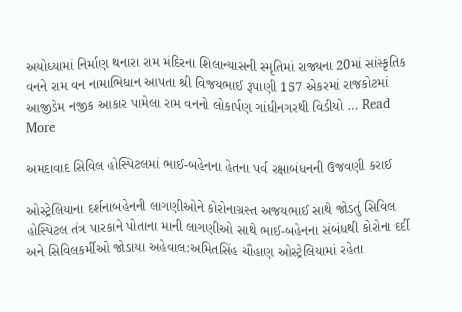અયોધ્યામાં નિર્માણ થનારા રામ મંદિરના શિલાન્યાસની સ્મૃતિમાં રાજ્યના 20માં સાંસ્કૃતિક વનને રામ વન નામાભિધાન આપતા શ્રી વિજયભાઈ રૂપાણી 157 એકરમાં રાજકોટમાં આજીડેમ નજીક આકાર પામેલા રામ વનનો લોકાર્પણ ગાંધીનગરથી વિડીયો … Read More

અમદાવાદ સિવિલ હોસ્પિટલમાં ભાઈ-બહેનના હેતના પર્વ રક્ષાબંધનની ઉજવણી કરાઈ

ઓસ્ટ્રેલિયાના દર્શનાબહેનની લાગણીઓને કોરોનાગ્રસ્ત અજયભાઈ સાથે જોડતું સિવિલ હોસ્પિટલ તંત્ર પારકાને પોતાના માની લાગણીઓ સાથે ભાઈ-બહેનના સંબંધથી કોરોના દર્દી અને સિવિલકર્મીઓ જોડાયા અહેવાલ:અમિતસિંહ ચૌહાણ ઓસ્ટ્રેલિયામાં રહેતા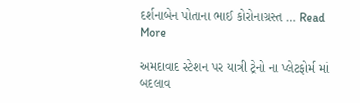દર્શનાબેન પોતાના ભાઈ કોરોનાગ્રસ્ત … Read More

અમદાવાદ સ્ટેશન પર યાત્રી ટ્રેનો ના પ્લેટફોર્મ માં બદલાવ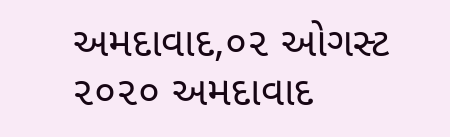અમદાવાદ,૦૨ ઓગસ્ટ ૨૦૨૦ અમદાવાદ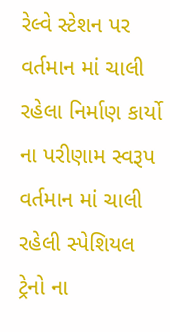રેલ્વે સ્ટેશન પર વર્તમાન માં ચાલી રહેલા નિર્માણ કાર્યો ના પરીણામ સ્વરૂપ વર્તમાન માં ચાલી રહેલી સ્પેશિયલ ટ્રેનો ના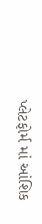પ્લેટફોર્મ માં આંશિક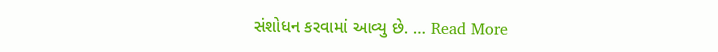સંશોધન કરવામાં આવ્યુ છે. … Read More